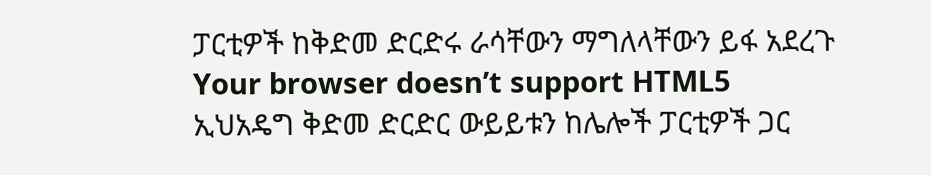ፓርቲዎች ከቅድመ ድርድሩ ራሳቸውን ማግለላቸውን ይፋ አደረጉ
Your browser doesn’t support HTML5
ኢህአዴግ ቅድመ ድርድር ውይይቱን ከሌሎች ፓርቲዎች ጋር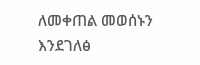ለመቀጠል መወሰኑን እንደገለፅ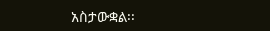አስታውቋል፡፡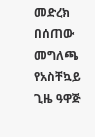መድረክ በሰጠው መግለጫ የአስቸኳይ ጊዜ ዓዋጅ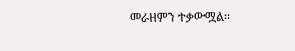መራዘምን ተቃውሟል፡፡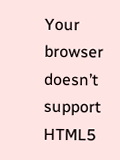Your browser doesn’t support HTML5